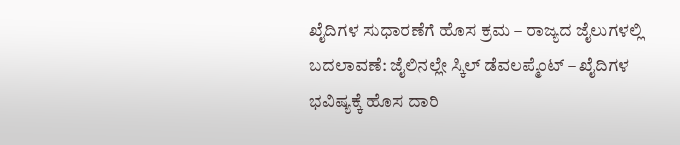ಖೈದಿಗಳ ಸುಧಾರಣೆಗೆ ಹೊಸ ಕ್ರಮ – ರಾಜ್ಯದ ಜೈಲುಗಳಲ್ಲಿ ಬದಲಾವಣೆ: ಜೈಲಿನಲ್ಲೇ ಸ್ಕಿಲ್ ಡೆವಲಪ್ಮೆಂಟ್ – ಖೈದಿಗಳ ಭವಿಷ್ಯಕ್ಕೆ ಹೊಸ ದಾರಿ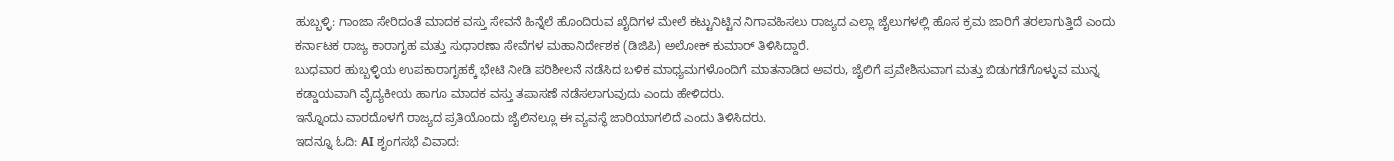ಹುಬ್ಬಳ್ಳಿ: ಗಾಂಜಾ ಸೇರಿದಂತೆ ಮಾದಕ ವಸ್ತು ಸೇವನೆ ಹಿನ್ನೆಲೆ ಹೊಂದಿರುವ ಖೈದಿಗಳ ಮೇಲೆ ಕಟ್ಟುನಿಟ್ಟಿನ ನಿಗಾವಹಿಸಲು ರಾಜ್ಯದ ಎಲ್ಲಾ ಜೈಲುಗಳಲ್ಲಿ ಹೊಸ ಕ್ರಮ ಜಾರಿಗೆ ತರಲಾಗುತ್ತಿದೆ ಎಂದು ಕರ್ನಾಟಕ ರಾಜ್ಯ ಕಾರಾಗೃಹ ಮತ್ತು ಸುಧಾರಣಾ ಸೇವೆಗಳ ಮಹಾನಿರ್ದೇಶಕ (ಡಿಜಿಪಿ) ಅಲೋಕ್ ಕುಮಾರ್ ತಿಳಿಸಿದ್ದಾರೆ.
ಬುಧವಾರ ಹುಬ್ಬಳ್ಳಿಯ ಉಪಕಾರಾಗೃಹಕ್ಕೆ ಭೇಟಿ ನೀಡಿ ಪರಿಶೀಲನೆ ನಡೆಸಿದ ಬಳಿಕ ಮಾಧ್ಯಮಗಳೊಂದಿಗೆ ಮಾತನಾಡಿದ ಅವರು, ಜೈಲಿಗೆ ಪ್ರವೇಶಿಸುವಾಗ ಮತ್ತು ಬಿಡುಗಡೆಗೊಳ್ಳುವ ಮುನ್ನ ಕಡ್ಡಾಯವಾಗಿ ವೈದ್ಯಕೀಯ ಹಾಗೂ ಮಾದಕ ವಸ್ತು ತಪಾಸಣೆ ನಡೆಸಲಾಗುವುದು ಎಂದು ಹೇಳಿದರು.
ಇನ್ನೊಂದು ವಾರದೊಳಗೆ ರಾಜ್ಯದ ಪ್ರತಿಯೊಂದು ಜೈಲಿನಲ್ಲೂ ಈ ವ್ಯವಸ್ಥೆ ಜಾರಿಯಾಗಲಿದೆ ಎಂದು ತಿಳಿಸಿದರು.
ಇದನ್ನೂ ಓದಿ: AI ಶೃಂಗಸಭೆ ವಿವಾದ: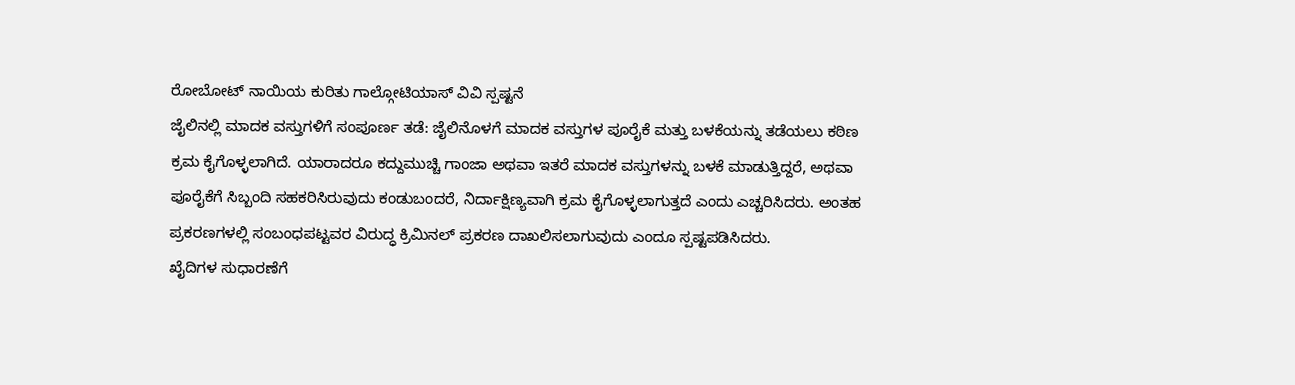ರೋಬೋಟ್ ನಾಯಿಯ ಕುರಿತು ಗಾಲ್ಗೋಟಿಯಾಸ್ ವಿವಿ ಸ್ಪಷ್ಟನೆ
ಜೈಲಿನಲ್ಲಿ ಮಾದಕ ವಸ್ತುಗಳಿಗೆ ಸಂಪೂರ್ಣ ತಡೆ: ಜೈಲಿನೊಳಗೆ ಮಾದಕ ವಸ್ತುಗಳ ಪೂರೈಕೆ ಮತ್ತು ಬಳಕೆಯನ್ನು ತಡೆಯಲು ಕಠಿಣ ಕ್ರಮ ಕೈಗೊಳ್ಳಲಾಗಿದೆ. ಯಾರಾದರೂ ಕದ್ದುಮುಚ್ಚಿ ಗಾಂಜಾ ಅಥವಾ ಇತರೆ ಮಾದಕ ವಸ್ತುಗಳನ್ನು ಬಳಕೆ ಮಾಡುತ್ತಿದ್ದರೆ, ಅಥವಾ ಪೂರೈಕೆಗೆ ಸಿಬ್ಬಂದಿ ಸಹಕರಿಸಿರುವುದು ಕಂಡುಬಂದರೆ, ನಿರ್ದಾಕ್ಷಿಣ್ಯವಾಗಿ ಕ್ರಮ ಕೈಗೊಳ್ಳಲಾಗುತ್ತದೆ ಎಂದು ಎಚ್ಚರಿಸಿದರು. ಅಂತಹ ಪ್ರಕರಣಗಳಲ್ಲಿ ಸಂಬಂಧಪಟ್ಟವರ ವಿರುದ್ಧ ಕ್ರಿಮಿನಲ್ ಪ್ರಕರಣ ದಾಖಲಿಸಲಾಗುವುದು ಎಂದೂ ಸ್ಪಷ್ಟಪಡಿಸಿದರು.
ಖೈದಿಗಳ ಸುಧಾರಣೆಗೆ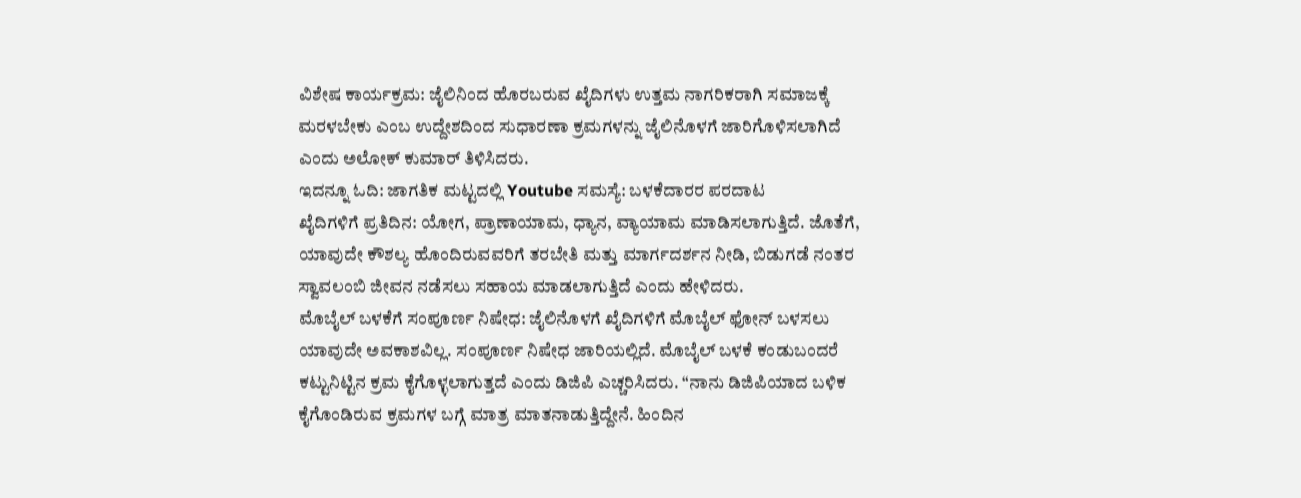ವಿಶೇಷ ಕಾರ್ಯಕ್ರಮ: ಜೈಲಿನಿಂದ ಹೊರಬರುವ ಖೈದಿಗಳು ಉತ್ತಮ ನಾಗರಿಕರಾಗಿ ಸಮಾಜಕ್ಕೆ ಮರಳಬೇಕು ಎಂಬ ಉದ್ದೇಶದಿಂದ ಸುಧಾರಣಾ ಕ್ರಮಗಳನ್ನು ಜೈಲಿನೊಳಗೆ ಜಾರಿಗೊಳಿಸಲಾಗಿದೆ ಎಂದು ಅಲೋಕ್ ಕುಮಾರ್ ತಿಳಿಸಿದರು.
ಇದನ್ನೂ ಓದಿ: ಜಾಗತಿಕ ಮಟ್ಟದಲ್ಲಿ Youtube ಸಮಸ್ಯೆ: ಬಳಕೆದಾರರ ಪರದಾಟ
ಖೈದಿಗಳಿಗೆ ಪ್ರತಿದಿನ: ಯೋಗ, ಪ್ರಾಣಾಯಾಮ, ಧ್ಯಾನ, ವ್ಯಾಯಾಮ ಮಾಡಿಸಲಾಗುತ್ತಿದೆ. ಜೊತೆಗೆ, ಯಾವುದೇ ಕೌಶಲ್ಯ ಹೊಂದಿರುವವರಿಗೆ ತರಬೇತಿ ಮತ್ತು ಮಾರ್ಗದರ್ಶನ ನೀಡಿ, ಬಿಡುಗಡೆ ನಂತರ ಸ್ವಾವಲಂಬಿ ಜೀವನ ನಡೆಸಲು ಸಹಾಯ ಮಾಡಲಾಗುತ್ತಿದೆ ಎಂದು ಹೇಳಿದರು.
ಮೊಬೈಲ್ ಬಳಕೆಗೆ ಸಂಪೂರ್ಣ ನಿಷೇಧ: ಜೈಲಿನೊಳಗೆ ಖೈದಿಗಳಿಗೆ ಮೊಬೈಲ್ ಫೋನ್ ಬಳಸಲು ಯಾವುದೇ ಅವಕಾಶವಿಲ್ಲ. ಸಂಪೂರ್ಣ ನಿಷೇಧ ಜಾರಿಯಲ್ಲಿದೆ. ಮೊಬೈಲ್ ಬಳಕೆ ಕಂಡುಬಂದರೆ ಕಟ್ಟುನಿಟ್ಟಿನ ಕ್ರಮ ಕೈಗೊಳ್ಳಲಾಗುತ್ತದೆ ಎಂದು ಡಿಜಿಪಿ ಎಚ್ಚರಿಸಿದರು. “ನಾನು ಡಿಜಿಪಿಯಾದ ಬಳಿಕ ಕೈಗೊಂಡಿರುವ ಕ್ರಮಗಳ ಬಗ್ಗೆ ಮಾತ್ರ ಮಾತನಾಡುತ್ತಿದ್ದೇನೆ. ಹಿಂದಿನ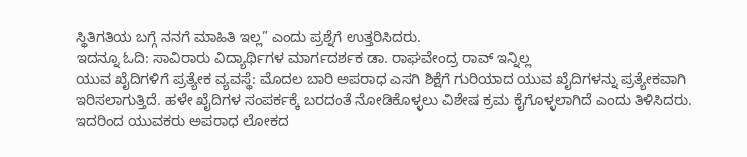ಸ್ಥಿತಿಗತಿಯ ಬಗ್ಗೆ ನನಗೆ ಮಾಹಿತಿ ಇಲ್ಲ” ಎಂದು ಪ್ರಶ್ನೆಗೆ ಉತ್ತರಿಸಿದರು.
ಇದನ್ನೂ ಓದಿ: ಸಾವಿರಾರು ವಿದ್ಯಾರ್ಥಿಗಳ ಮಾರ್ಗದರ್ಶಕ ಡಾ. ರಾಘವೇಂದ್ರ ರಾವ್ ಇನ್ನಿಲ್ಲ
ಯುವ ಖೈದಿಗಳಿಗೆ ಪ್ರತ್ಯೇಕ ವ್ಯವಸ್ಥೆ: ಮೊದಲ ಬಾರಿ ಅಪರಾಧ ಎಸಗಿ ಶಿಕ್ಷೆಗೆ ಗುರಿಯಾದ ಯುವ ಖೈದಿಗಳನ್ನು ಪ್ರತ್ಯೇಕವಾಗಿ ಇರಿಸಲಾಗುತ್ತಿದೆ. ಹಳೇ ಖೈದಿಗಳ ಸಂಪರ್ಕಕ್ಕೆ ಬರದಂತೆ ನೋಡಿಕೊಳ್ಳಲು ವಿಶೇಷ ಕ್ರಮ ಕೈಗೊಳ್ಳಲಾಗಿದೆ ಎಂದು ತಿಳಿಸಿದರು. ಇದರಿಂದ ಯುವಕರು ಅಪರಾಧ ಲೋಕದ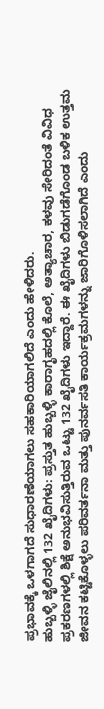ಪ್ರಭಾವಕ್ಕೆ ಒಳಗಾಗದೆ ಸುಧಾರಣೆಯಾಗಲು ಸಹಕಾರಿಯಾಗಲಿದೆ ಎಂದು ಹೇಳಿದರು.
ಹುಬ್ಬಳ್ಳಿ ಜೈಲಿನಲ್ಲಿ 132 ಖೈದಿಗಳು: ಪ್ರಸ್ತುತ ಹುಬ್ಬಳ್ಳಿ ಕಾರಾಗೃಹದಲ್ಲಿ ಕೊಲೆ, ಅತ್ಯಾಚಾರ, ಕಳವು ಸೇರಿದಂತೆ ವಿವಿಧ ಪ್ರಕರಣಗಳಲ್ಲಿ ಶಿಕ್ಷೆ ಅನುಭವಿಸುತ್ತಿರುವ ಒಟ್ಟು 132 ಖೈದಿಗಳು ಇದ್ದಾರೆ. ಈ ಖೈದಿಗಳು ಬಿಡುಗಡೆಗೊಂಡ ಬಳಿಕ ಉತ್ತಮ ಜೀವನ ಕಟ್ಟಿಕೊಳ್ಳಲು ಪರಿವರ್ತನಾ ಮತ್ತು ಪುನರ್ವಸತಿ ಕಾರ್ಯಕ್ರಮಗಳನ್ನು ಜಾರಿಗೊಳಿಸಲಾಗಿದೆ ಎಂದು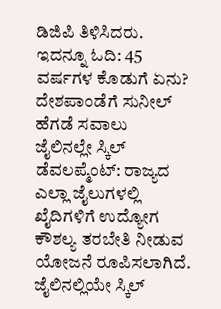ಡಿಜಿಪಿ ತಿಳಿಸಿದರು.
ಇದನ್ನೂ ಓದಿ: 45 ವರ್ಷಗಳ ಕೊಡುಗೆ ಏನು? ದೇಶಪಾಂಡೆಗೆ ಸುನೀಲ್ ಹೆಗಡೆ ಸವಾಲು
ಜೈಲಿನಲ್ಲೇ ಸ್ಕಿಲ್ ಡೆವಲಪ್ಮೆಂಟ್: ರಾಜ್ಯದ ಎಲ್ಲಾ ಜೈಲುಗಳಲ್ಲಿ ಖೈದಿಗಳಿಗೆ ಉದ್ಯೋಗ ಕೌಶಲ್ಯ ತರಬೇತಿ ನೀಡುವ ಯೋಜನೆ ರೂಪಿಸಲಾಗಿದೆ. ಜೈಲಿನಲ್ಲಿಯೇ ಸ್ಕಿಲ್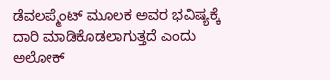ಡೆವಲಪ್ಮೆಂಟ್ ಮೂಲಕ ಅವರ ಭವಿಷ್ಯಕ್ಕೆ ದಾರಿ ಮಾಡಿಕೊಡಲಾಗುತ್ತದೆ ಎಂದು ಅಲೋಕ್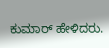ಕುಮಾರ್ ಹೇಳಿದರು.